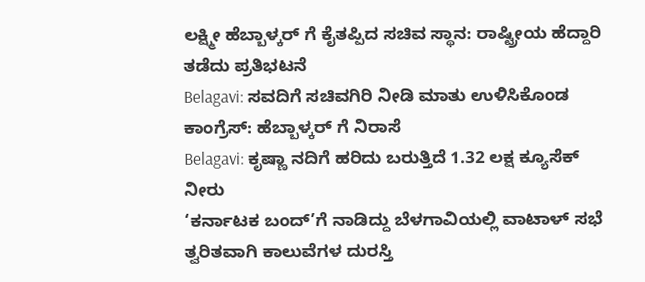ಲಕ್ಷ್ಮೀ ಹೆಬ್ಬಾಳ್ಕರ್ ಗೆ ಕೈತಪ್ಪಿದ ಸಚಿವ ಸ್ಥಾನ: ರಾಷ್ಟ್ರೀಯ ಹೆದ್ದಾರಿ ತಡೆದು ಪ್ರತಿಭಟನೆ
Belagavi: ಸವದಿಗೆ ಸಚಿವಗಿರಿ ನೀಡಿ ಮಾತು ಉಳಿಸಿಕೊಂಡ ಕಾಂಗ್ರೆಸ್: ಹೆಬ್ಬಾಳ್ಕರ್ ಗೆ ನಿರಾಸೆ
Belagavi: ಕೃಷ್ಣಾ ನದಿಗೆ ಹರಿದು ಬರುತ್ತಿದೆ 1.32 ಲಕ್ಷ ಕ್ಯೂಸೆಕ್ ನೀರು
‘ಕರ್ನಾಟಕ ಬಂದ್’ಗೆ ನಾಡಿದ್ದು ಬೆಳಗಾವಿಯಲ್ಲಿ ವಾಟಾಳ್ ಸಭೆ
ತ್ವರಿತವಾಗಿ ಕಾಲುವೆಗಳ ದುರಸ್ತಿ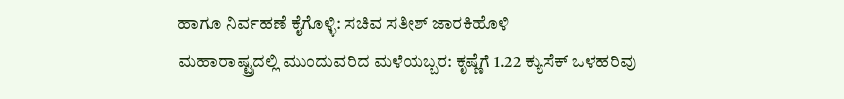ಹಾಗೂ ನಿರ್ವಹಣೆ ಕೈಗೊಳ್ಳಿ: ಸಚಿವ ಸತೀಶ್ ಜಾರಕಿಹೊಳಿ
ಮಹಾರಾಷ್ಟ್ರದಲ್ಲಿ ಮುಂದುವರಿದ ಮಳೆಯಬ್ಬರ: ಕೃಷ್ಣೆಗೆ 1.22 ಕ್ಯುಸೆಕ್ ಒಳಹರಿವು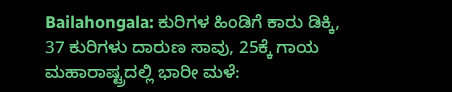Bailahongala: ಕುರಿಗಳ ಹಿಂಡಿಗೆ ಕಾರು ಡಿಕ್ಕಿ, 37 ಕುರಿಗಳು ದಾರುಣ ಸಾವು, 25ಕ್ಕೆ ಗಾಯ
ಮಹಾರಾಷ್ಟ್ರದಲ್ಲಿ ಭಾರೀ ಮಳೆ: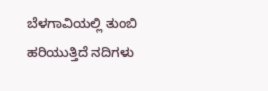ಬೆಳಗಾವಿಯಲ್ಲಿ ತುಂಬಿ ಹರಿಯುತ್ತಿದೆ ನದಿಗಳು